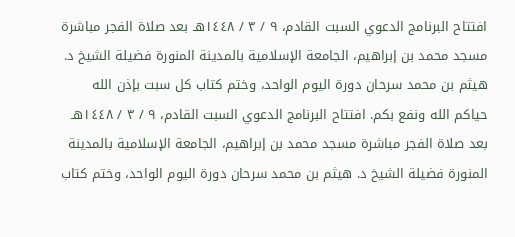افتتاح البرنامج الدعوي السبت القادم، ٩ / ٣ / ١٤٤٨هـ بعد صلاة الفجر مباشرة مسجد محمد بن إبراهيم، الجامعة الإسلامية بالمدينة المنورة فضيلة الشيخ د. هيثم بن محمد سرحان دورة اليوم الواحد، وختم كتاب كل سبت بإذن الله حياكم الله ونفع بكم. افتتاح البرنامج الدعوي السبت القادم، ٩ / ٣ / ١٤٤٨هـ بعد صلاة الفجر مباشرة مسجد محمد بن إبراهيم، الجامعة الإسلامية بالمدينة المنورة فضيلة الشيخ د. هيثم بن محمد سرحان دورة اليوم الواحد، وختم كتاب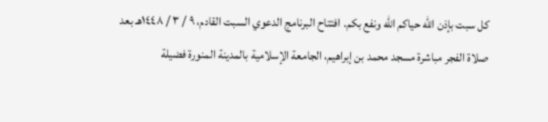كل سبت بإذن الله حياكم الله ونفع بكم. افتتاح البرنامج الدعوي السبت القادم، ٩ / ٣ / ١٤٤٨هـ بعد صلاة الفجر مباشرة مسجد محمد بن إبراهيم، الجامعة الإسلامية بالمدينة المنورة فضيلة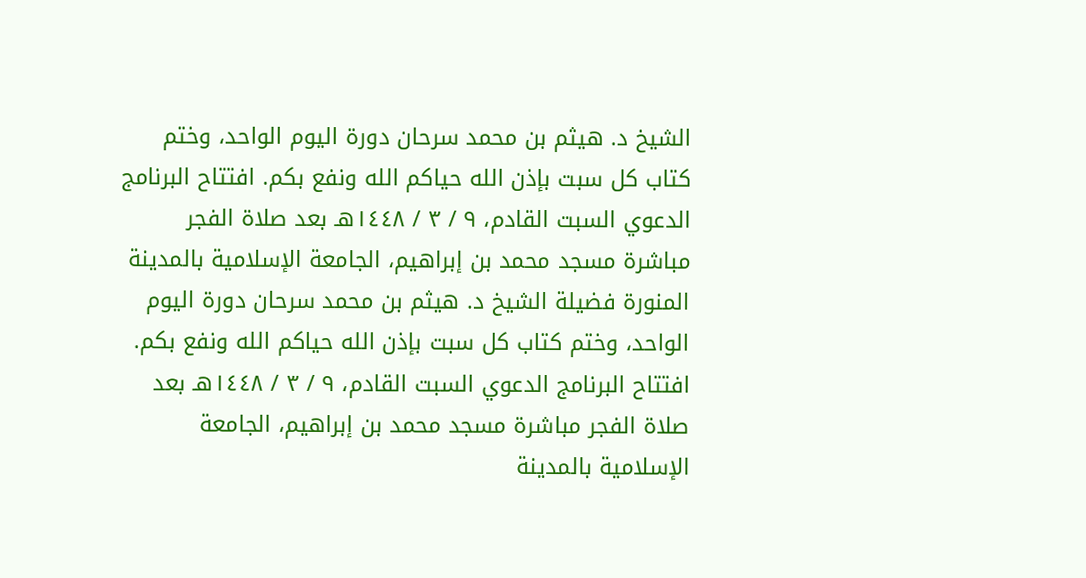الشيخ د. هيثم بن محمد سرحان دورة اليوم الواحد، وختم كتاب كل سبت بإذن الله حياكم الله ونفع بكم. افتتاح البرنامج الدعوي السبت القادم، ٩ / ٣ / ١٤٤٨هـ بعد صلاة الفجر مباشرة مسجد محمد بن إبراهيم، الجامعة الإسلامية بالمدينة المنورة فضيلة الشيخ د. هيثم بن محمد سرحان دورة اليوم الواحد، وختم كتاب كل سبت بإذن الله حياكم الله ونفع بكم. افتتاح البرنامج الدعوي السبت القادم، ٩ / ٣ / ١٤٤٨هـ بعد صلاة الفجر مباشرة مسجد محمد بن إبراهيم، الجامعة الإسلامية بالمدينة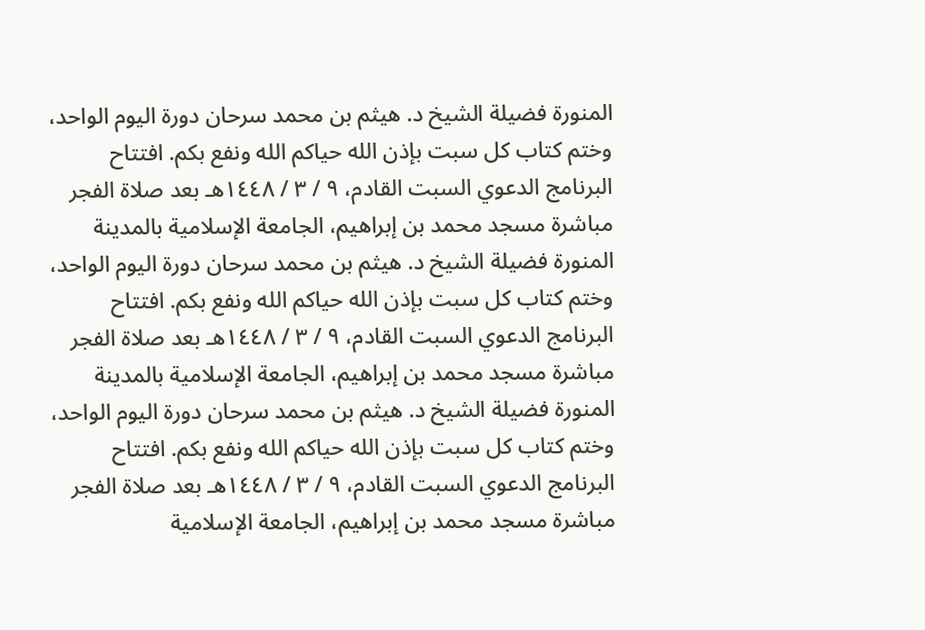المنورة فضيلة الشيخ د. هيثم بن محمد سرحان دورة اليوم الواحد، وختم كتاب كل سبت بإذن الله حياكم الله ونفع بكم. افتتاح البرنامج الدعوي السبت القادم، ٩ / ٣ / ١٤٤٨هـ بعد صلاة الفجر مباشرة مسجد محمد بن إبراهيم، الجامعة الإسلامية بالمدينة المنورة فضيلة الشيخ د. هيثم بن محمد سرحان دورة اليوم الواحد، وختم كتاب كل سبت بإذن الله حياكم الله ونفع بكم. افتتاح البرنامج الدعوي السبت القادم، ٩ / ٣ / ١٤٤٨هـ بعد صلاة الفجر مباشرة مسجد محمد بن إبراهيم، الجامعة الإسلامية بالمدينة المنورة فضيلة الشيخ د. هيثم بن محمد سرحان دورة اليوم الواحد، وختم كتاب كل سبت بإذن الله حياكم الله ونفع بكم. افتتاح البرنامج الدعوي السبت القادم، ٩ / ٣ / ١٤٤٨هـ بعد صلاة الفجر مباشرة مسجد محمد بن إبراهيم، الجامعة الإسلامية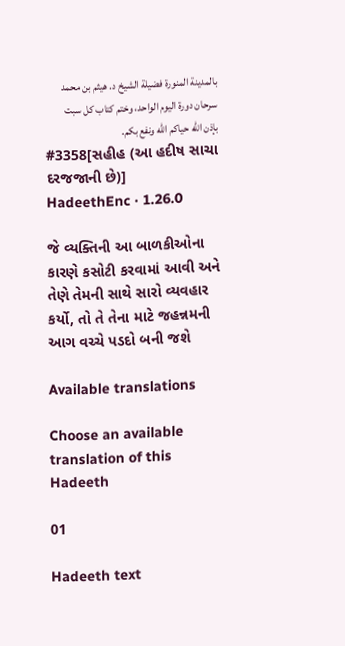بالمدينة المنورة فضيلة الشيخ د. هيثم بن محمد سرحان دورة اليوم الواحد، وختم كتاب كل سبت بإذن الله حياكم الله ونفع بكم.
#3358[સહીહ (આ હદીષ સાચા દરજજાની છે)]
HadeethEnc · 1.26.0

જે વ્યક્તિની આ બાળકીઓના કારણે કસોટી કરવામાં આવી અને તેણે તેમની સાથે સારો વ્યવહાર કર્યો, તો તે તેના માટે જહન્નમની આગ વચ્ચે પડદો બની જશે

Available translations

Choose an available translation of this Hadeeth

01

Hadeeth text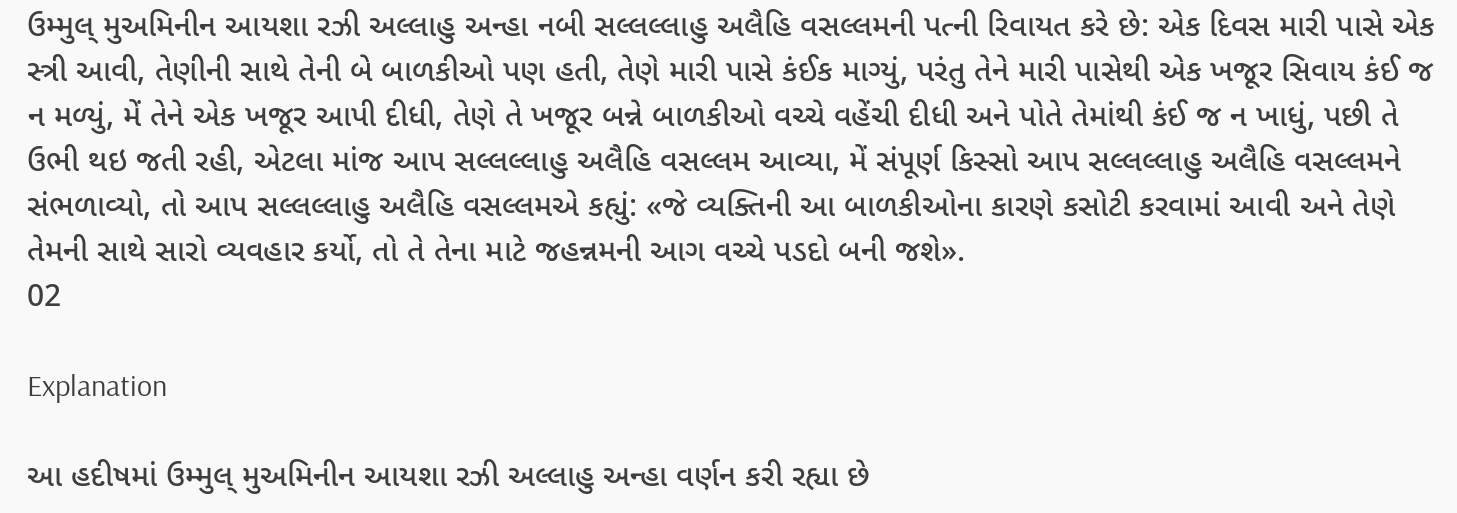ઉમ્મુલ્ મુઅમિનીન આયશા રઝી અલ્લાહુ અન્હા નબી સલ્લલ્લાહુ અલૈહિ વસલ્લમની પત્ની રિવાયત કરે છે: એક દિવસ મારી પાસે એક સ્ત્રી આવી, તેણીની સાથે તેની બે બાળકીઓ પણ હતી, તેણે મારી પાસે કંઈક માગ્યું, પરંતુ તેને મારી પાસેથી એક ખજૂર સિવાય કંઈ જ ન મળ્યું, મેં તેને એક ખજૂર આપી દીધી, તેણે તે ખજૂર બન્ને બાળકીઓ વચ્ચે વહેંચી દીધી અને પોતે તેમાંથી કંઈ જ ન ખાધું, પછી તે ઉભી થઇ જતી રહી, એટલા માંજ આપ સલ્લલ્લાહુ અલૈહિ વસલ્લમ આવ્યા, મેં સંપૂર્ણ કિસ્સો આપ સલ્લલ્લાહુ અલૈહિ વસલ્લમને સંભળાવ્યો, તો આપ સલ્લલ્લાહુ અલૈહિ વસલ્લમએ કહ્યું: «જે વ્યક્તિની આ બાળકીઓના કારણે કસોટી કરવામાં આવી અને તેણે તેમની સાથે સારો વ્યવહાર કર્યો, તો તે તેના માટે જહન્નમની આગ વચ્ચે પડદો બની જશે».
02

Explanation

આ હદીષમાં ઉમ્મુલ્ મુઅમિનીન આયશા રઝી અલ્લાહુ અન્હા વર્ણન કરી રહ્યા છે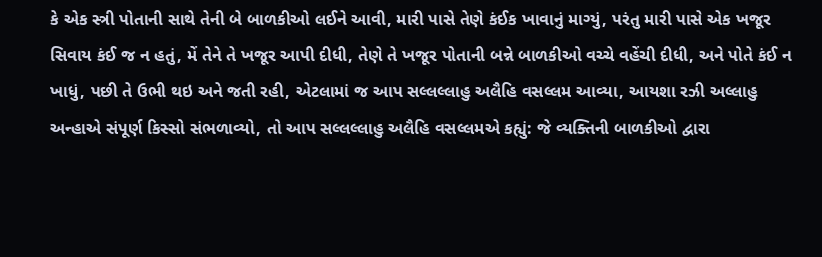કે એક સ્ત્રી પોતાની સાથે તેની બે બાળકીઓ લઈને આવી, મારી પાસે તેણે કંઈક ખાવાનું માગ્યું, પરંતુ મારી પાસે એક ખજૂર સિવાય કંઈ જ ન હતું, મેં તેને તે ખજૂર આપી દીધી, તેણે તે ખજૂર પોતાની બન્ને બાળકીઓ વચ્ચે વહેંચી દીધી, અને પોતે કંઈ ન ખાધું, પછી તે ઉભી થઇ અને જતી રહી, એટલામાં જ આપ સલ્લલ્લાહુ અલૈહિ વસલ્લમ આવ્યા, આયશા રઝી અલ્લાહુ અન્હાએ સંપૂર્ણ કિસ્સો સંભળાવ્યો, તો આપ સલ્લલ્લાહુ અલૈહિ વસલ્લમએ કહ્યું: જે વ્યક્તિની બાળકીઓ દ્વારા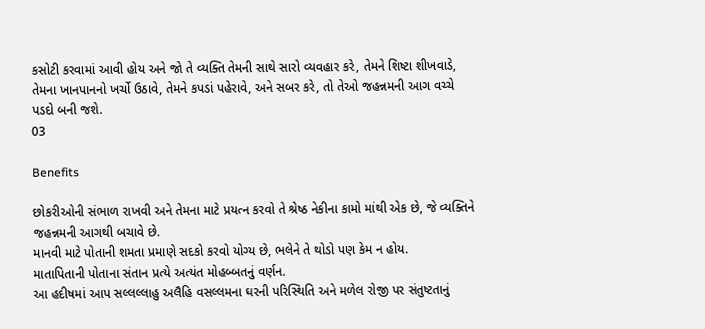કસોટી કરવામાં આવી હોય અને જો તે વ્યક્તિ તેમની સાથે સારો વ્યવહાર કરે, તેમને શિષ્ટા શીખવાડે, તેમના ખાનપાનનો ખર્ચો ઉઠાવે, તેમને કપડાં પહેરાવે, અને સબર કરે, તો તેઓ જહન્નમની આગ વચ્ચે પડદો બની જશે.
03

Benefits

છોકરીઓની સંભાળ રાખવી અને તેમના માટે પ્રયત્ન કરવો તે શ્રેષ્ઠ નેકીના કામો માંથી એક છે, જે વ્યક્તિને જહન્નમની આગથી બચાવે છે.
માનવી માટે પોતાની શમતા પ્રમાણે સદકો કરવો યોગ્ય છે, ભલેને તે થોડો પણ કેમ ન હોય.
માતાપિતાની પોતાના સંતાન પ્રત્યે અત્યંત મોહબ્બતનું વર્ણન.
આ હદીષમાં આપ સલ્લલ્લાહુ અલૈહિ વસલ્લમના ઘરની પરિસ્થિતિ અને મળેલ રોજી પર સંતુષ્ટતાનું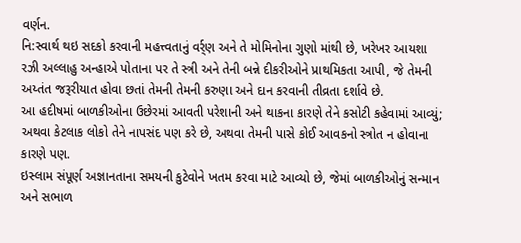વર્ણન.
નિ:સ્વાર્થ થઇ સદકો કરવાની મહત્ત્વતાનું વર્ર્ણ અને તે મોમિનોના ગુણો માંથી છે, ખરેખર આયશા રઝી અલ્લાહુ અન્હાએ પોતાના પર તે સ્ત્રી અને તેની બન્ને દીકરીઓને પ્રાથમિકતા આપી, જે તેમની અય્તંત જરૂરીયાત હોવા છતાં તેમની તેમની કરુણા અને દાન કરવાની તીવ્રતા દર્શાવે છે.
આ હદીષમાં બાળકીઓના ઉછેરમાં આવતી પરેશાની અને થાકના કારણે તેને કસોટી કહેવામાં આવ્યું; અથવા કેટલાક લોકો તેને નાપસંદ પણ કરે છે, અથવા તેમની પાસે કોઈ આવકનો સ્ત્રોત ન હોવાના કારણે પણ.
ઇસ્લામ સંપૂર્ણ અજ્ઞાનતાના સમયની કુટેવોને ખતમ કરવા માટે આવ્યો છે, જેમાં બાળકીઓનું સન્માન અને સભાળ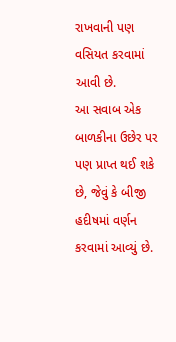રાખવાની પણ વસિયત કરવામાં આવી છે.
આ સવાબ એક બાળકીના ઉછેર પર પણ પ્રાપ્ત થઈ શકે છે, જેવું કે બીજી હદીષમાં વર્ણન કરવામાં આવ્યું છે.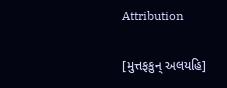Attribution

[મુત્તફકુન્ અલયહિ]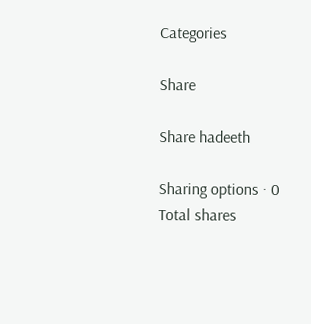Categories

Share

Share hadeeth

Sharing options · 0 Total shares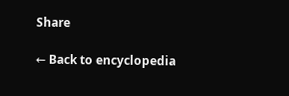Share

← Back to encyclopedia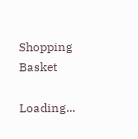Shopping Basket

Loading...